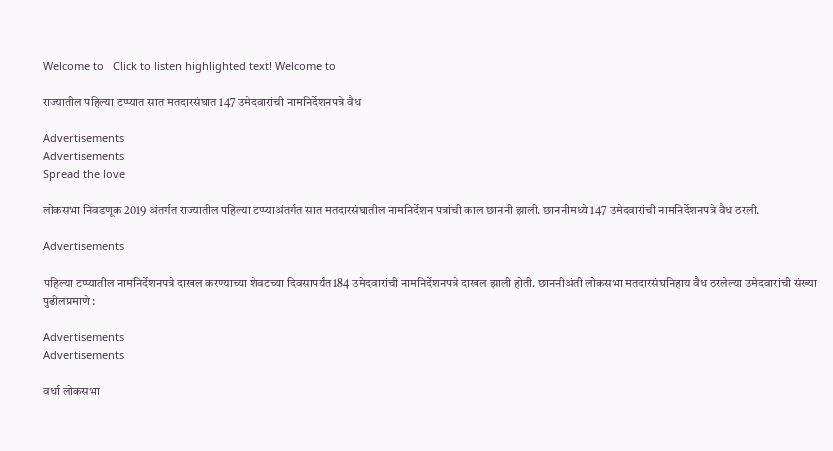Welcome to   Click to listen highlighted text! Welcome to

राज्यातील पहिल्या टप्प्यात सात मतदारसंघात 147 उमेदवारांची नामनिर्देशनपत्रे वैध

Advertisements
Advertisements
Spread the love

लोकसभा निवडणूक 2019 अंतर्गत राज्यातील पहिल्या टप्प्याअंतर्गत सात मतदारसंघातील नामनिर्देशन पत्रांची काल छाननी झाली. छाननीमध्ये 147 उमेदवारांची नामनिर्देशनपत्रे वैध ठरली.

Advertisements

पहिल्या टप्प्यातील नामनिर्देशनपत्रे दाखल करण्याच्या शेवटच्या दिवसापर्यंत184 उमेदवारांची नामनिर्देशनपत्रे दाखल झाली होती. छाननीअंती लोकसभा मतदारसंघनिहाय वैध ठरलेल्या उमेदवारांची संख्या पुढीलप्रमाणे :

Advertisements
Advertisements

वर्धा लोकसभा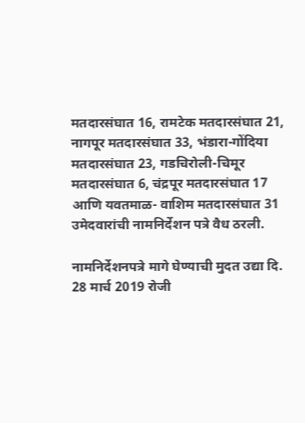मतदारसंघात 16, रामटेक मतदारसंघात 21, नागपूर मतदारसंघात 33, भंडारा-गोंदिया मतदारसंघात 23, गडचिरोली-चिमूर मतदारसंघात 6, चंद्रपूर मतदारसंघात 17 आणि यवतमाळ- वाशिम मतदारसंघात 31 उमेदवारांची नामनिर्देशन पत्रे वैध ठरली.

नामनिर्देशनपत्रे मागे घेण्याची मुदत उद्या दि. 28 मार्च 2019 रोजी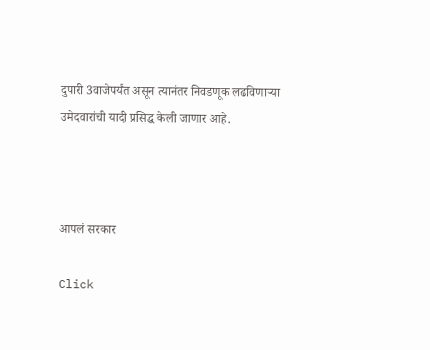दुपारी 3वाजेपर्यंत असून त्यानंतर निवडणूक लढविणाऱ्या उमेदवारांची यादी प्रसिद्ध केली जाणार आहे.



आपलं सरकार

Click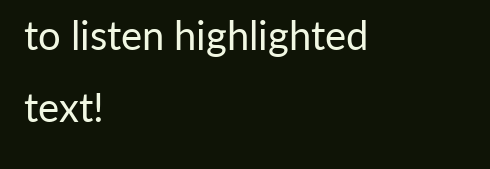to listen highlighted text!